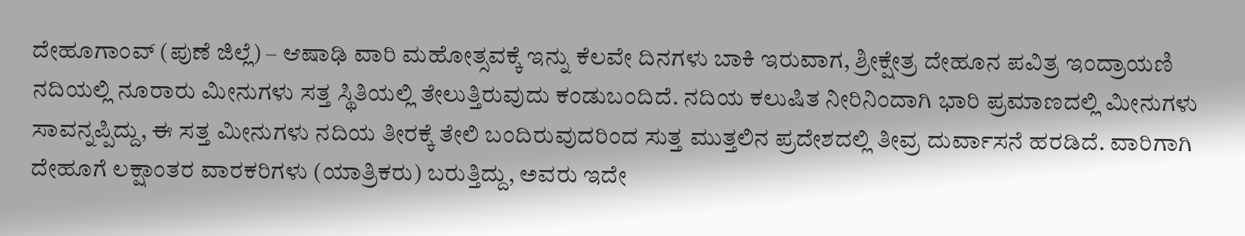ದೇಹೂಗಾಂವ್ (ಪುಣೆ ಜಿಲ್ಲೆ) – ಆಷಾಢಿ ವಾರಿ ಮಹೋತ್ಸವಕ್ಕೆ ಇನ್ನು ಕೆಲವೇ ದಿನಗಳು ಬಾಕಿ ಇರುವಾಗ, ಶ್ರೀಕ್ಷೇತ್ರ ದೇಹೂನ ಪವಿತ್ರ ಇಂದ್ರಾಯಣಿ ನದಿಯಲ್ಲಿ ನೂರಾರು ಮೀನುಗಳು ಸತ್ತ ಸ್ಥಿತಿಯಲ್ಲಿ ತೇಲುತ್ತಿರುವುದು ಕಂಡುಬಂದಿದೆ. ನದಿಯ ಕಲುಷಿತ ನೀರಿನಿಂದಾಗಿ ಭಾರಿ ಪ್ರಮಾಣದಲ್ಲಿ ಮೀನುಗಳು ಸಾವನ್ನಪ್ಪಿದ್ದು, ಈ ಸತ್ತ ಮೀನುಗಳು ನದಿಯ ತೀರಕ್ಕೆ ತೇಲಿ ಬಂದಿರುವುದರಿಂದ ಸುತ್ತ ಮುತ್ತಲಿನ ಪ್ರದೇಶದಲ್ಲಿ ತೀವ್ರ ದುರ್ವಾಸನೆ ಹರಡಿದೆ. ವಾರಿಗಾಗಿ ದೇಹೂಗೆ ಲಕ್ಷಾಂತರ ವಾರಕರಿಗಳು (ಯಾತ್ರಿಕರು) ಬರುತ್ತಿದ್ದು, ಅವರು ಇದೇ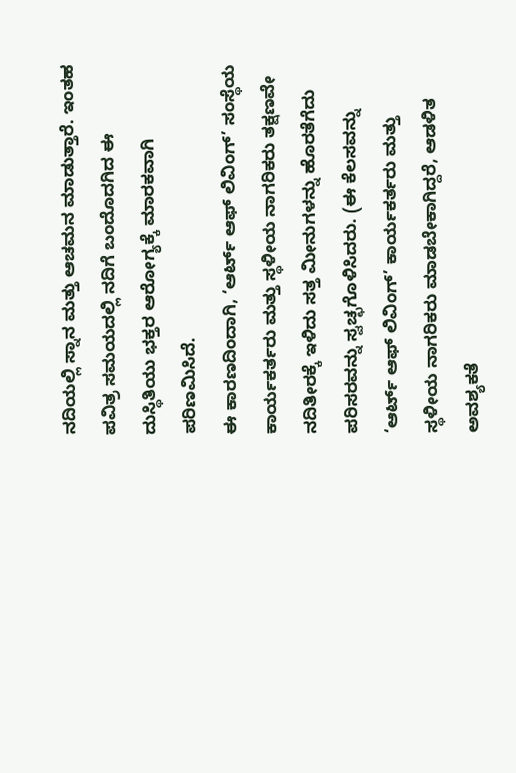ನದಿಯಲ್ಲಿ ಸ್ನಾನ ಮತ್ತು ಆಚಮನ ಮಾಡುತ್ತಾರೆ. ಇಂತಹ ಪವಿತ್ರ ಸಮಯದಲ್ಲಿ ನದಿಗೆ ಬಂದೊದಗಿದ ಈ ದುಸ್ಥಿತಿಯು ಭಕ್ತರ ಆರೋಗ್ಯಕ್ಕೆ ಮಾರಕವಾಗಿ ಪರಿಣಮಿಸಿದೆ.
ಈ ಕಾರಣದಿಂದಾಗಿ, ‘ಆರ್ಟ್ ಆಫ್ ಲಿವಿಂಗ್’ ಸಂಸ್ಥೆಯ ಕಾರ್ಯಕರ್ತರು ಮತ್ತು ಸ್ಥಳೀಯ ನಾಗರಿಕರು ತಕ್ಷಣವೇ ನದಿತೀರಕ್ಕೆ ಇಳಿದು ಸತ್ತ ಮೀನುಗಳನ್ನು ಹೊರತೆಗೆದು ಪರಿಸರವನ್ನು ಸ್ವಚ್ಛಗೊಳಿಸಿದರು. (ಈ ಕೆಲಸವನ್ನು ‘ಆರ್ಟ್ ಆಫ್ ಲಿವಿಂಗ್’ ಕಾರ್ಯಕರ್ತರು ಮತ್ತು ಸ್ಥಳೀಯ ನಾಗರಿಕರು ಮಾಡಬೇಕಾಗಿದ್ದರೆ, ಆಡಳಿತ ಅವಶ್ಯಕತೆ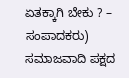ಏತಕ್ಕಾಗಿ ಬೇಕು ? – ಸಂಪಾದಕರು)
ಸಮಾಜವಾದಿ ಪಕ್ಷದ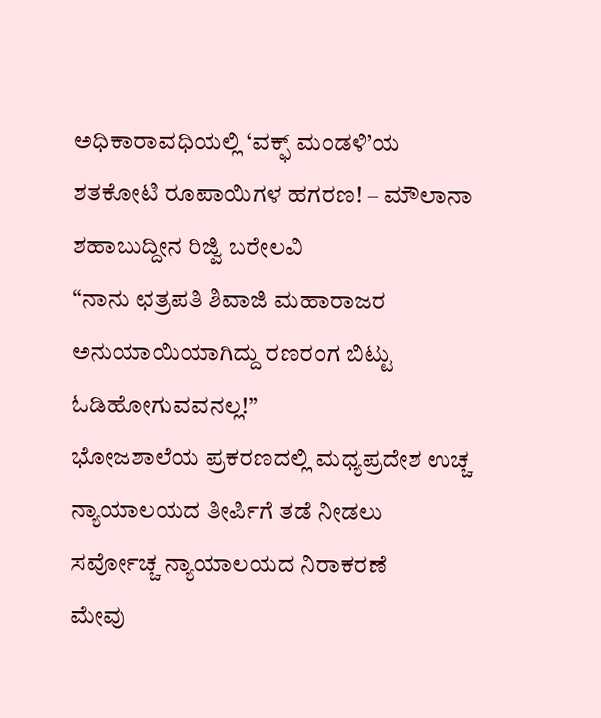ಅಧಿಕಾರಾವಧಿಯಲ್ಲಿ ‘ವಕ್ಫ್ ಮಂಡಳಿ’ಯ ಶತಕೋಟಿ ರೂಪಾಯಿಗಳ ಹಗರಣ! – ಮೌಲಾನಾ ಶಹಾಬುದ್ದೀನ ರಿಜ್ವಿ ಬರೇಲವಿ
“ನಾನು ಛತ್ರಪತಿ ಶಿವಾಜಿ ಮಹಾರಾಜರ ಅನುಯಾಯಿಯಾಗಿದ್ದು ರಣರಂಗ ಬಿಟ್ಟು ಓಡಿಹೋಗುವವನಲ್ಲ!”
ಭೋಜಶಾಲೆಯ ಪ್ರಕರಣದಲ್ಲಿ ಮಧ್ಯಪ್ರದೇಶ ಉಚ್ಚ ನ್ಯಾಯಾಲಯದ ತೀರ್ಪಿಗೆ ತಡೆ ನೀಡಲು ಸರ್ವೋಚ್ಚ ನ್ಯಾಯಾಲಯದ ನಿರಾಕರಣೆ
ಮೇವು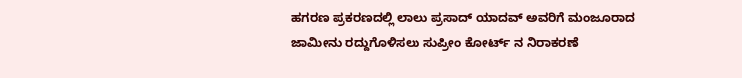ಹಗರಣ ಪ್ರಕರಣದಲ್ಲಿ ಲಾಲು ಪ್ರಸಾದ್ ಯಾದವ್ ಅವರಿಗೆ ಮಂಜೂರಾದ ಜಾಮೀನು ರದ್ದುಗೊಳಿಸಲು ಸುಪ್ರೀಂ ಕೋರ್ಟ್ ನ ನಿರಾಕರಣೆ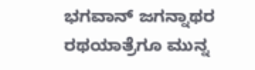ಭಗವಾನ್ ಜಗನ್ನಾಥರ ರಥಯಾತ್ರೆಗೂ ಮುನ್ನ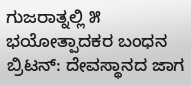ಗುಜರಾತ್ನಲ್ಲಿ ೫ ಭಯೋತ್ಪಾದಕರ ಬಂಧನ
ಬ್ರಿಟನ್: ದೇವಸ್ಥಾನದ ಜಾಗ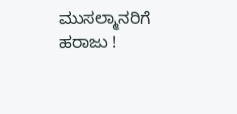ಮುಸಲ್ಮಾನರಿಗೆ ಹರಾಜು !